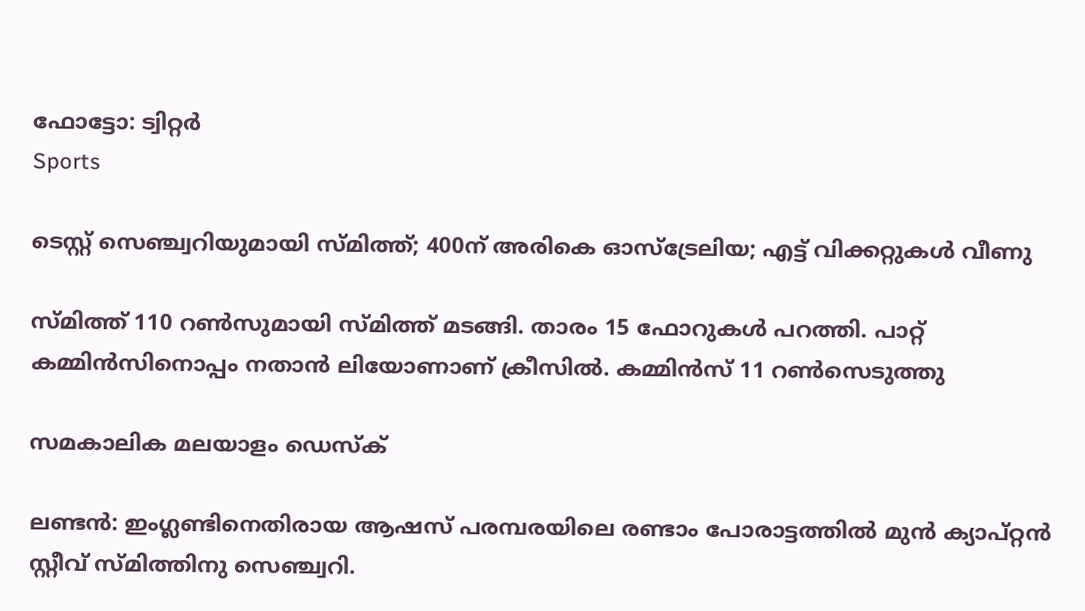ഫോട്ടോ: ട്വിറ്റർ
Sports

ടെസ്റ്റ് സെഞ്ച്വറിയുമായി സ്മിത്ത്; 400ന് അരികെ ഓസ്‌ട്രേലിയ; എട്ട് വിക്കറ്റുകള്‍ വീണു

സ്മിത്ത് 110 റണ്‍സുമായി സ്മിത്ത് മടങ്ങി. താരം 15 ഫോറുകള്‍ പറത്തി. പാറ്റ് കമ്മിന്‍സിനൊപ്പം നതാന്‍ ലിയോണാണ് ക്രീസില്‍. കമ്മിന്‍സ് 11 റണ്‍സെടുത്തു

സമകാലിക മലയാളം ഡെസ്ക്

ലണ്ടന്‍: ഇംഗ്ലണ്ടിനെതിരായ ആഷസ് പരമ്പരയിലെ രണ്ടാം പോരാട്ടത്തില്‍ മുന്‍ ക്യാപ്റ്റന്‍ സ്റ്റീവ് സ്മിത്തിനു സെഞ്ച്വറി.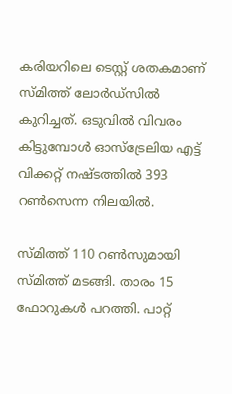കരിയറിലെ ടെസ്റ്റ് ശതകമാണ് സ്മിത്ത് ലോര്‍ഡ്‌സില്‍ കുറിച്ചത്. ഒടുവില്‍ വിവരം കിട്ടുമ്പോള്‍ ഓസ്‌ട്രേലിയ എട്ട് വിക്കറ്റ് നഷ്ടത്തില്‍ 393 റണ്‍സെന്ന നിലയില്‍.

സ്മിത്ത് 110 റണ്‍സുമായി സ്മിത്ത് മടങ്ങി. താരം 15 ഫോറുകള്‍ പറത്തി. പാറ്റ്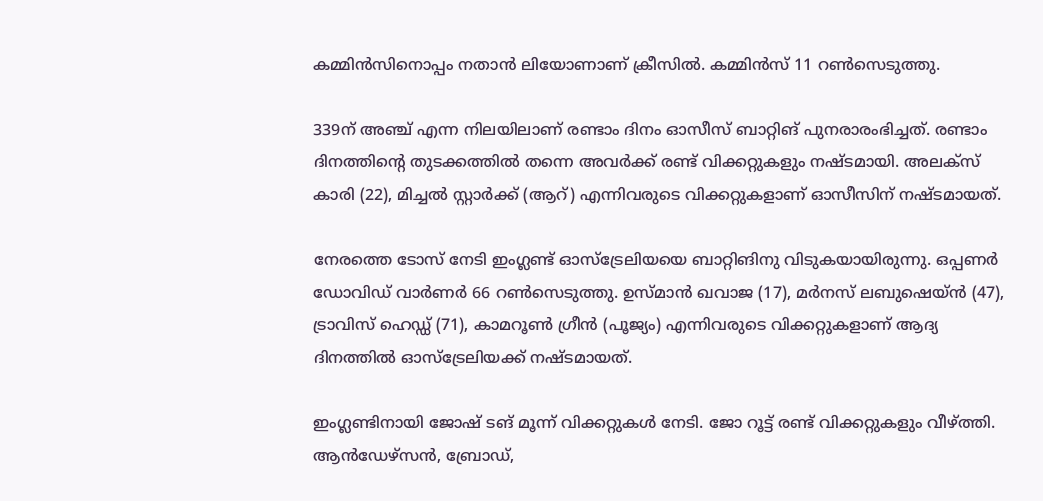കമ്മിന്‍സിനൊപ്പം നതാന്‍ ലിയോണാണ് ക്രീസില്‍. കമ്മിന്‍സ് 11 റണ്‍സെടുത്തു.

339ന് അഞ്ച് എന്ന നിലയിലാണ് രണ്ടാം ദിനം ഓസീസ് ബാറ്റിങ് പുനരാരംഭിച്ചത്. രണ്ടാം ദിനത്തിന്റെ തുടക്കത്തില്‍ തന്നെ അവര്‍ക്ക് രണ്ട് വിക്കറ്റുകളും നഷ്ടമായി. അലക്‌സ് കാരി (22), മിച്ചല്‍ സ്റ്റാര്‍ക്ക് (ആറ്) എന്നിവരുടെ വിക്കറ്റുകളാണ് ഓസീസിന് നഷ്ടമായത്.

നേരത്തെ ടോസ് നേടി ഇംഗ്ലണ്ട് ഓസ്‌ട്രേലിയയെ ബാറ്റിങിനു വിടുകയായിരുന്നു. ഒപ്പണര്‍ ഡോവിഡ് വാര്‍ണര്‍ 66 റണ്‍സെടുത്തു. ഉസ്മാന്‍ ഖവാജ (17), മര്‍നസ് ലബുഷെയ്ന്‍ (47), ട്രാവിസ് ഹെഡ്ഡ് (71), കാമറൂണ്‍ ഗ്രീന്‍ (പൂജ്യം) എന്നിവരുടെ വിക്കറ്റുകളാണ് ആദ്യ ദിനത്തില്‍ ഓസ്‌ട്രേലിയക്ക് നഷ്ടമായത്.

ഇംഗ്ലണ്ടിനായി ജോഷ് ടങ് മൂന്ന് വിക്കറ്റുകള്‍ നേടി. ജോ റൂട്ട് രണ്ട് വിക്കറ്റുകളും വീഴ്ത്തി. ആന്‍ഡേഴ്‌സന്‍, ബ്രോഡ്,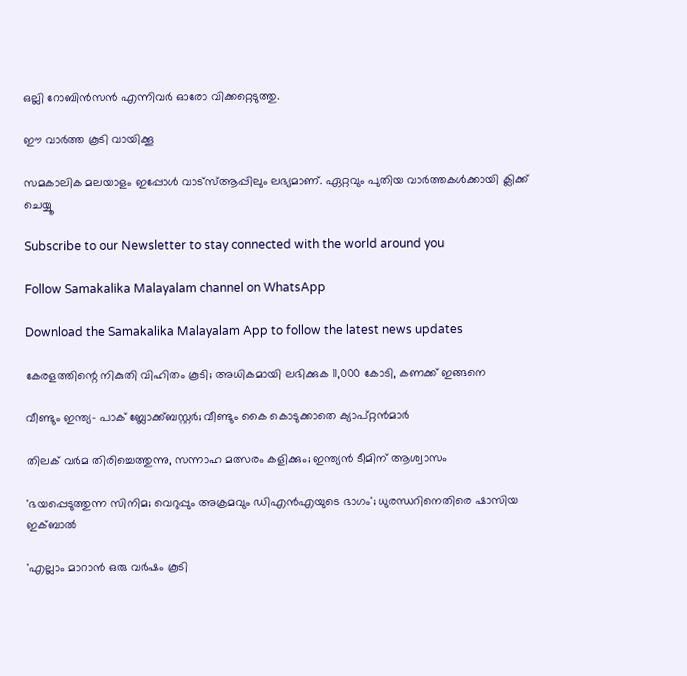ഒല്ലി റോബിന്‍സന്‍ എന്നിവര്‍ ഓരോ വിക്കറ്റെടുത്തു.

ഈ വാര്‍ത്ത കൂടി വായിക്കൂ

സമകാലിക മലയാളം ഇപ്പോള്‍ വാട്‌സ്ആപ്പിലും ലഭ്യമാണ്. ഏറ്റവും പുതിയ വാര്‍ത്തകള്‍ക്കായി ക്ലിക്ക് ചെയ്യൂ

Subscribe to our Newsletter to stay connected with the world around you

Follow Samakalika Malayalam channel on WhatsApp

Download the Samakalika Malayalam App to follow the latest news updates

കേരളത്തിന്റെ നികുതി വിഹിതം കൂടി; അധികമായി ലഭിക്കുക 11,000 കോടി, കണക്ക് ഇങ്ങനെ

വീണ്ടും ഇന്ത്യ- പാക് ബ്ലോക്ക്ബസ്റ്റര്‍; വീണ്ടും കൈ കൊടുക്കാതെ ക്യാപ്റ്റന്‍മാര്‍

തിലക് വർമ തിരിച്ചെത്തുന്നു, സന്നാഹ മത്സരം കളിക്കും; ഇന്ത്യൻ ടീമിന് ആശ്വാസം

'ഭയപ്പെടുത്തുന്ന സിനിമ; വെറുപ്പും അക്രമവും ഡിഎന്‍എയുടെ ഭാഗം'; ധുരന്ധറിനെതിരെ ഷാസിയ ഇക്ബാല്‍

'എല്ലാം മാറാൻ ഒരു വർഷം കൂടി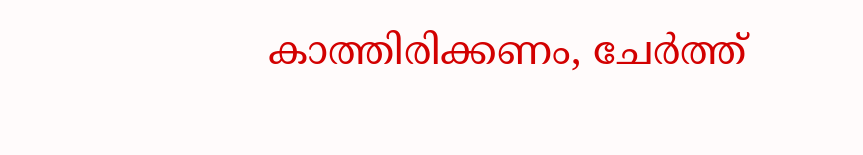കാത്തിരിക്കണം, ചേർത്ത്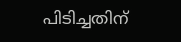പിടിച്ചതിന്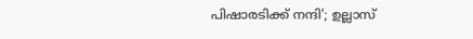പിഷാരടിക്ക് നന്ദി'; ഉല്ലാസ്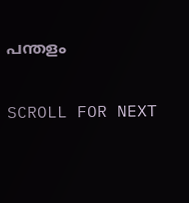പന്തളം

SCROLL FOR NEXT